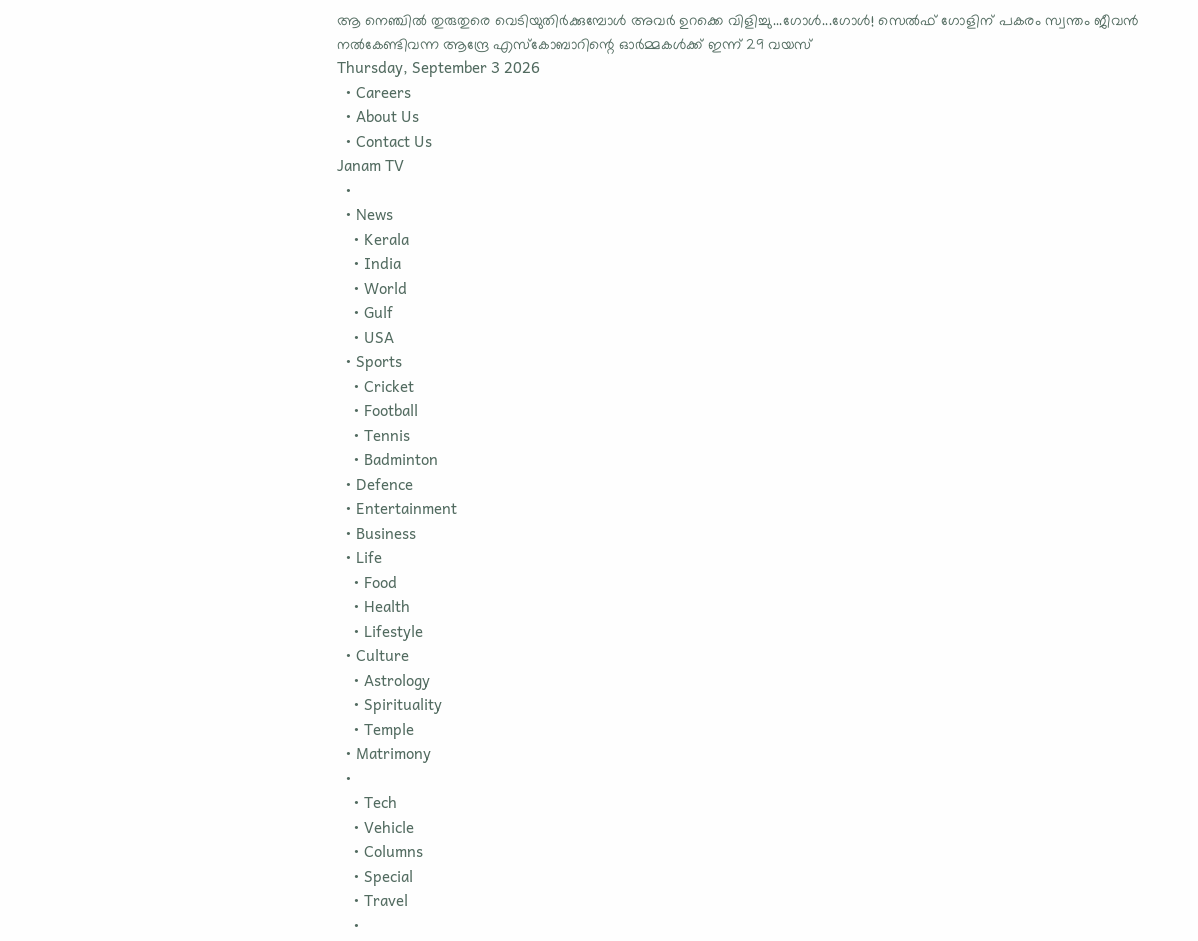ആ നെഞ്ചിൽ തുരുതുരെ വെടിയുതിർക്കുമ്പോൾ അവർ ഉറക്കെ വിളിച്ചു...ഗോൾ...ഗോൾ! സെൽഫ് ഗോളിന് പകരം സ്വന്തം ജീവൻ നൽകേണ്ടിവന്ന ആന്ദ്രേ എസ്‌കോബാറിന്റെ ഓർമ്മകൾക്ക് ഇന്ന് 29 വയസ്
Thursday, September 3 2026
  • Careers
  • About Us
  • Contact Us
Janam TV
  •
  • News
    • Kerala
    • India
    • World
    • Gulf
    • USA
  • Sports
    • Cricket
    • Football
    • Tennis
    • Badminton
  • Defence
  • Entertainment
  • Business
  • Life
    • Food
    • Health
    • Lifestyle
  • Culture
    • Astrology
    • Spirituality
    • Temple
  • Matrimony
  •
    • Tech
    • Vehicle
    • Columns
    • Special
    • Travel
    •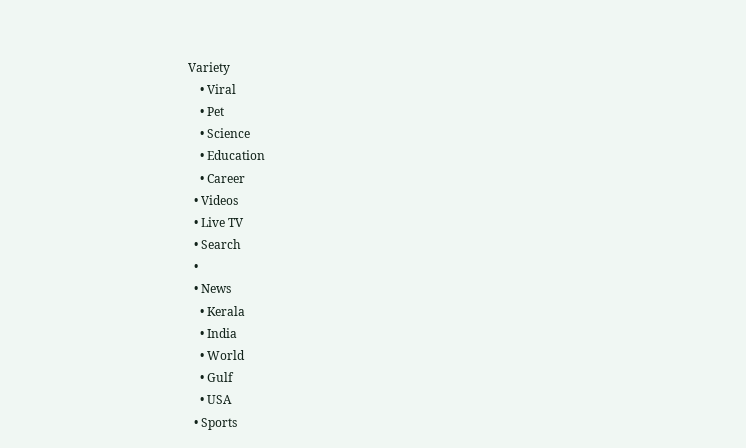Variety
    • Viral
    • Pet
    • Science
    • Education
    • Career
  • Videos
  • Live TV
  • Search
  •
  • News
    • Kerala
    • India
    • World
    • Gulf
    • USA
  • Sports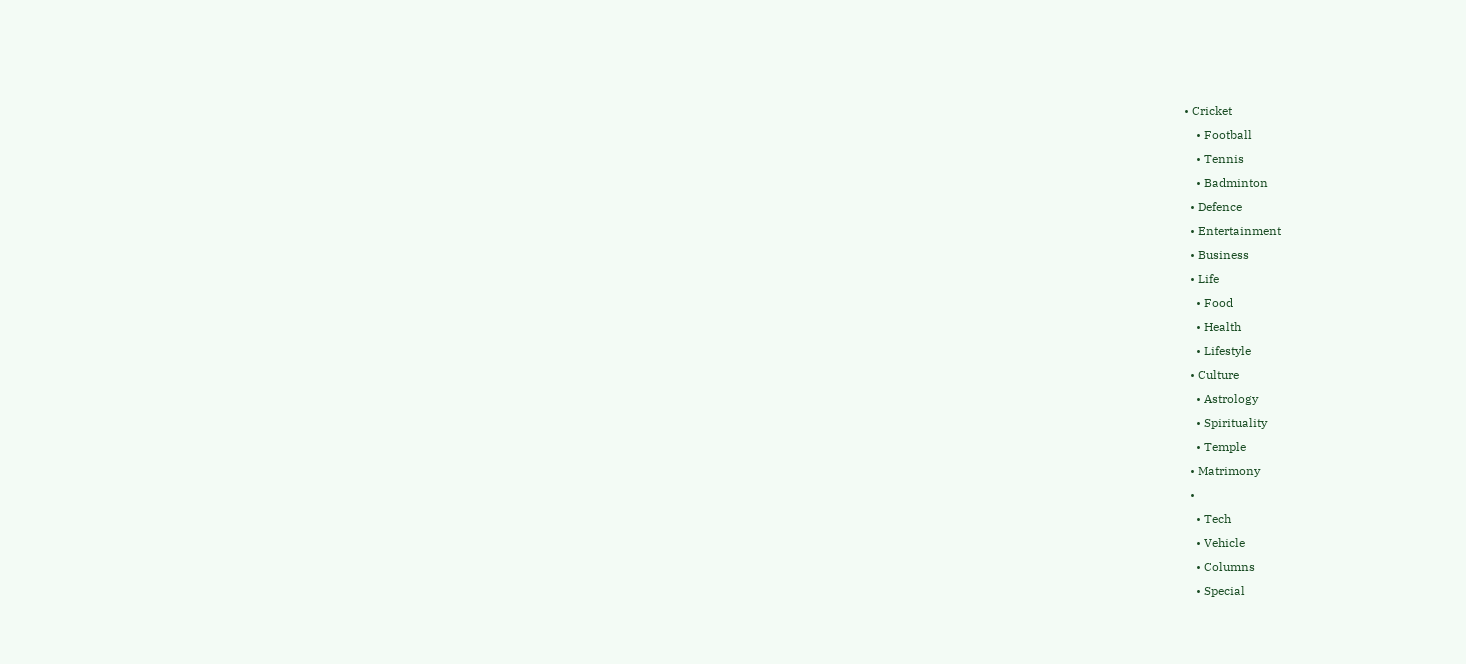• Cricket
    • Football
    • Tennis
    • Badminton
  • Defence
  • Entertainment
  • Business
  • Life
    • Food
    • Health
    • Lifestyle
  • Culture
    • Astrology
    • Spirituality
    • Temple
  • Matrimony
  •
    • Tech
    • Vehicle
    • Columns
    • Special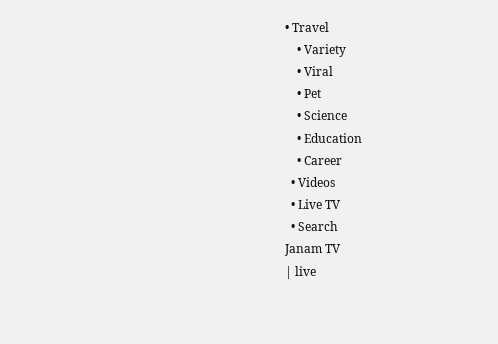• Travel
    • Variety
    • Viral
    • Pet
    • Science
    • Education
    • Career
  • Videos
  • Live TV
  • Search
Janam TV
| live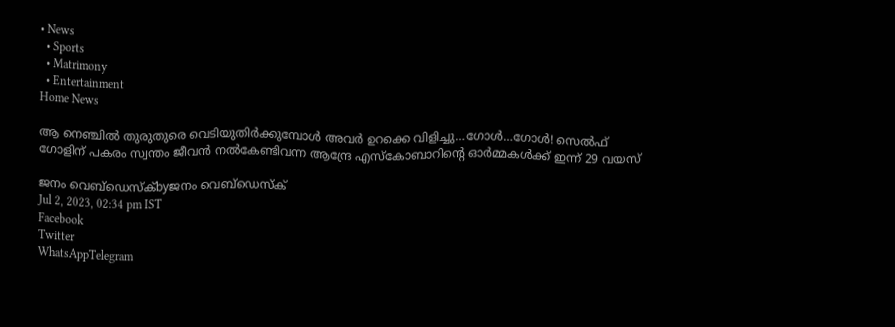• News
  • Sports
  • Matrimony
  • Entertainment
Home News

ആ നെഞ്ചിൽ തുരുതുരെ വെടിയുതിർക്കുമ്പോൾ അവർ ഉറക്കെ വിളിച്ചു…ഗോൾ…ഗോൾ! സെൽഫ് ഗോളിന് പകരം സ്വന്തം ജീവൻ നൽകേണ്ടിവന്ന ആന്ദ്രേ എസ്‌കോബാറിന്റെ ഓർമ്മകൾക്ക് ഇന്ന് 29 വയസ്

ജനം വെബ്‌ഡെസ്ക്byജനം വെബ്‌ഡെസ്ക്
Jul 2, 2023, 02:34 pm IST
Facebook
Twitter
WhatsAppTelegram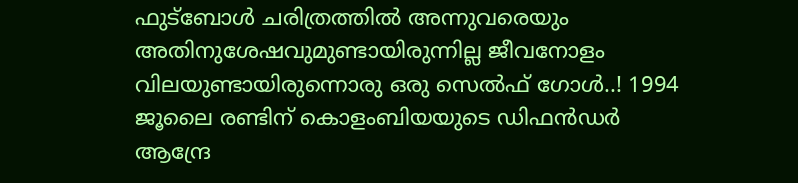ഫുട്‌ബോൾ ചരിത്രത്തിൽ അന്നുവരെയും അതിനുശേഷവുമുണ്ടായിരുന്നില്ല ജീവനോളം വിലയുണ്ടായിരുന്നൊരു ഒരു സെൽഫ് ഗോൾ..! 1994 ജൂലൈ രണ്ടിന് കൊളംബിയയുടെ ഡിഫൻഡർ ആന്ദ്രേ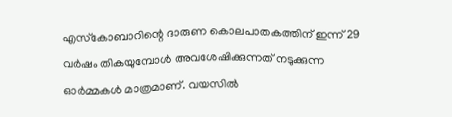എസ്‌കോബാറിന്റെ ദാരുണ കൊലപാതകത്തിന് ഇന്ന് 29 വർഷം തികയുമ്പോൾ അവശേഷിക്കുന്നത് നടുക്കുന്ന ഓർമ്മകൾ മാത്രമാണ്. വയസിൽ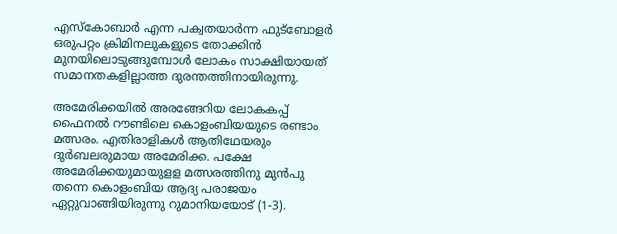എസ്‌കോബാർ എന്ന പക്വതയാർന്ന ഫുട്‌ബോളർ ഒരുപറ്റം ക്രിമിനലുകളുടെ തോക്കിൻ മുനയിലൊടുങ്ങുമ്പോൾ ലോകം സാക്ഷിയായത് സമാനതകളില്ലാത്ത ദുരന്തത്തിനായിരുന്നു.

അമേരിക്കയിൽ അരങ്ങേറിയ ലോകകപ്പ് ഫൈനൽ റൗണ്ടിലെ കൊളംബിയയുടെ രണ്ടാം മത്സരം. എതിരാളികൾ ആതിഥേയരും ദുർബലരുമായ അമേരിക്ക. പക്ഷേ അമേരിക്കയുമായുളള മത്സരത്തിനു മുൻപു തന്നെ കൊളംബിയ ആദ്യ പരാജയം ഏറ്റുവാങ്ങിയിരുന്നു റുമാനിയയോട് (1-3).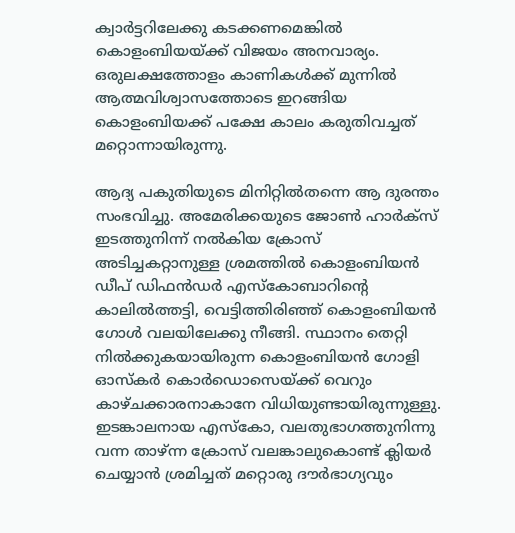ക്വാർട്ടറിലേക്കു കടക്കണമെങ്കിൽ കൊളംബിയയ്‌ക്ക് വിജയം അനവാര്യം. ഒരുലക്ഷത്തോളം കാണികൾക്ക് മുന്നിൽ ആത്മവിശ്വാസത്തോടെ ഇറങ്ങിയ കൊളംബിയക്ക് പക്ഷേ കാലം കരുതിവച്ചത് മറ്റൊന്നായിരുന്നു.

ആദ്യ പകുതിയുടെ മിനിറ്റിൽതന്നെ ആ ദുരന്തം സംഭവിച്ചു. അമേരിക്കയുടെ ജോൺ ഹാർക്സ് ഇടത്തുനിന്ന് നൽകിയ ക്രോസ് അടിച്ചകറ്റാനുള്ള ശ്രമത്തിൽ കൊളംബിയൻ ഡീപ് ഡിഫൻഡർ എസ്‌കോബാറിന്റെ കാലിൽത്തട്ടി, വെട്ടിത്തിരിഞ്ഞ് കൊളംബിയൻ ഗോൾ വലയിലേക്കു നീങ്ങി. സ്ഥാനം തെറ്റി നിൽക്കുകയായിരുന്ന കൊളംബിയൻ ഗോളി ഓസ്‌കർ കൊർഡൊസെയ്‌ക്ക് വെറും കാഴ്ചക്കാരനാകാനേ വിധിയുണ്ടായിരുന്നുള്ളു. ഇടങ്കാലനായ എസ്‌കോ, വലതുഭാഗത്തുനിന്നു വന്ന താഴ്ന്ന ക്രോസ് വലങ്കാലുകൊണ്ട് ക്ലിയർ ചെയ്യാൻ ശ്രമിച്ചത് മറ്റൊരു ദൗർഭാഗ്യവും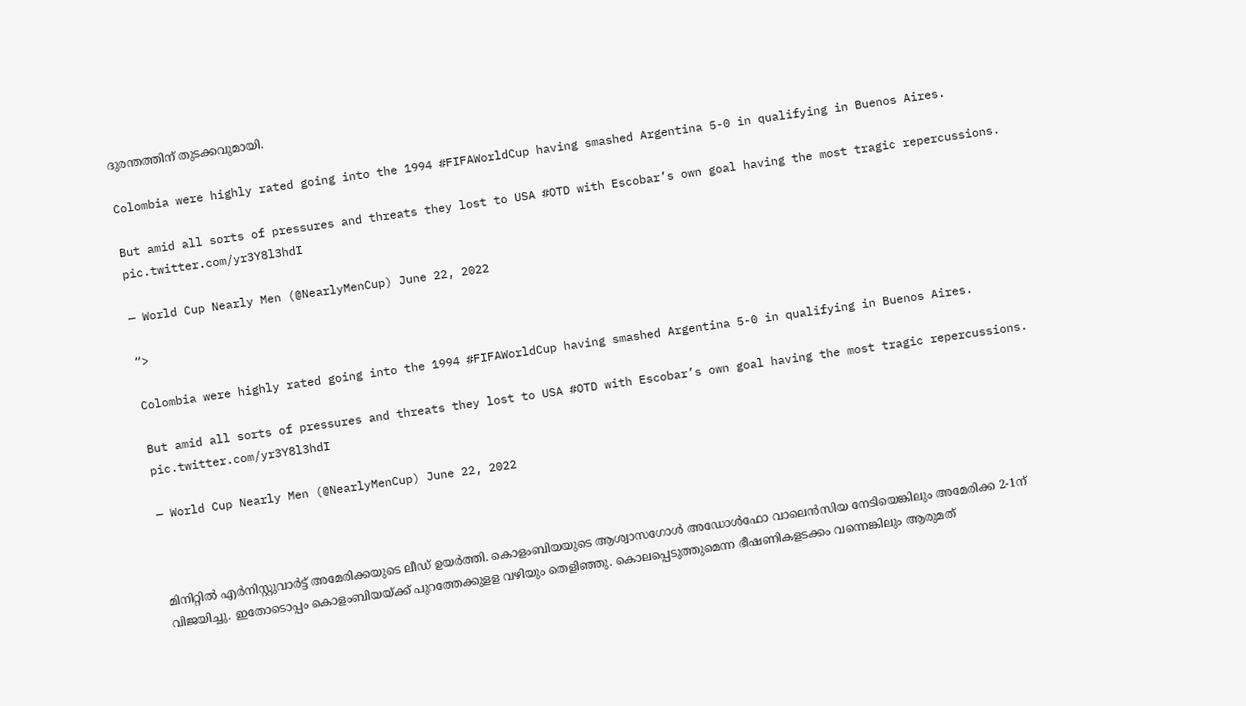ദുരന്തത്തിന് തുടക്കവുമായി.

Colombia were highly rated going into the 1994 #FIFAWorldCup having smashed Argentina 5-0 in qualifying in Buenos Aires.

But amid all sorts of pressures and threats they lost to USA #OTD with Escobar’s own goal having the most tragic repercussions. pic.twitter.com/yr3Y8l3hdI

— World Cup Nearly Men (@NearlyMenCup) June 22, 2022

“>

Colombia were highly rated going into the 1994 #FIFAWorldCup having smashed Argentina 5-0 in qualifying in Buenos Aires.

But amid all sorts of pressures and threats they lost to USA #OTD with Escobar’s own goal having the most tragic repercussions. pic.twitter.com/yr3Y8l3hdI

— World Cup Nearly Men (@NearlyMenCup) June 22, 2022



മിനിറ്റിൽ എർനിസ്റ്റുവാർട്ട് അമേരിക്കയുടെ ലീഡ് ഉയർത്തി. കൊളംബിയയുടെ ആശ്വാസഗോൾ അഡോൾഫോ വാലെൻസിയ നേടിയെങ്കിലും അമേരിക്ക 2-1ന് വിജയിച്ചു. ഇതോടൊപ്പം കൊളംബിയയ്‌ക്ക് പുറത്തേക്കുളള വഴിയും തെളിഞ്ഞു. കൊലപ്പെടുത്തുമെന്ന ഭീഷണികളടക്കം വന്നെങ്കിലും ആരുമത്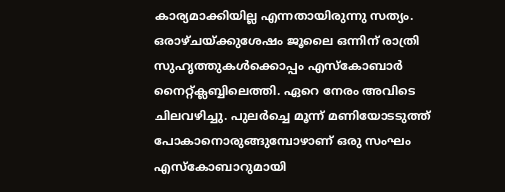കാര്യമാക്കിയില്ല എന്നതായിരുന്നു സത്യം. ഒരാഴ്ചയ്‌ക്കുശേഷം ജൂലൈ ഒന്നിന് രാത്രി സുഹൃത്തുകൾക്കൊപ്പം എസ്‌കോബാർ നൈറ്റ്ക്ലബ്ബിലെത്തി. ഏറെ നേരം അവിടെ ചിലവഴിച്ചു. പുലർച്ചെ മൂന്ന് മണിയോടടുത്ത് പോകാനൊരുങ്ങുമ്പോഴാണ് ഒരു സംഘം എസ്‌കോബാറുമായി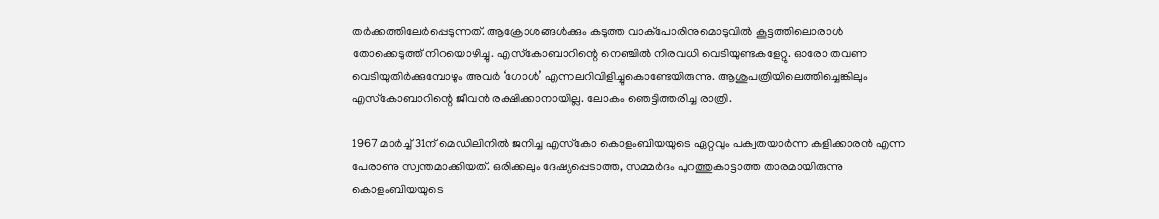തർക്കത്തിലേർപ്പെടുന്നത്. ആക്രോശങ്ങൾക്കും കടുത്ത വാക്പോരിനുമൊടുവിൽ കൂട്ടത്തിലൊരാൾ തോക്കെടുത്ത് നിറയൊഴിച്ചു. എസ്‌കോബാറിന്റെ നെഞ്ചിൽ നിരവധി വെടിയുണ്ടകളേറ്റു. ഓരോ തവണ വെടിയുതിർക്കുമ്പോഴും അവർ ‘ഗോൾ’ എന്നലറിവിളിച്ചുകൊണ്ടേയിരുന്നു. ആശുപത്രിയിലെത്തിച്ചെങ്കിലും എസ്‌കോബാറിന്റെ ജീവൻ രക്ഷിക്കാനായില്ല. ലോകം ഞെട്ടിത്തരിച്ച രാത്രി.

1967 മാർച്ച് 31ന് മെഡിലിനിൽ ജനിച്ച എസ്‌കോ കൊളംബിയയുടെ ഏറ്റവും പക്വതയാർന്ന കളിക്കാരൻ എന്ന പേരാണു സ്വന്തമാക്കിയത്. ഒരിക്കലും ദേഷ്യപ്പെടാത്ത, സമ്മർദം പുറത്തുകാട്ടാത്ത താരമായിരുന്നു കൊളംബിയയുടെ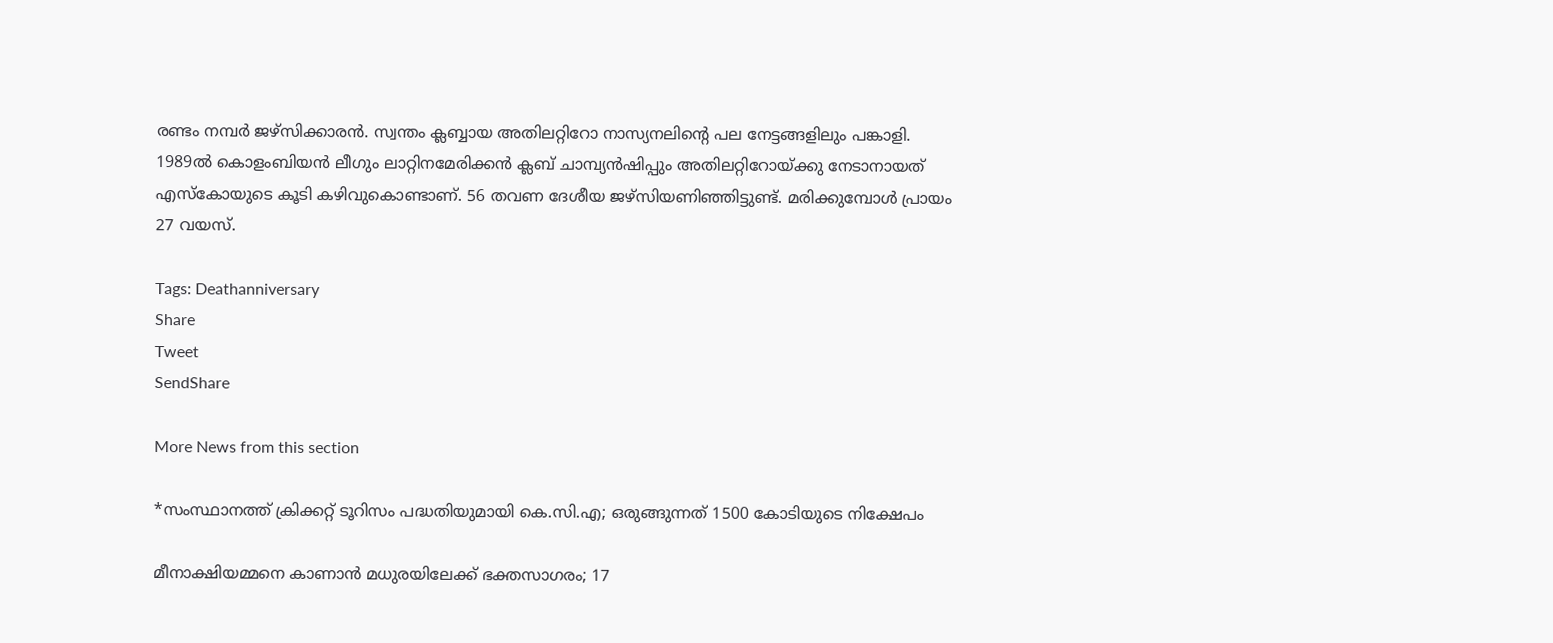രണ്ടം നമ്പർ ജഴ്സിക്കാരൻ. സ്വന്തം ക്ലബ്ബായ അതിലറ്റിറോ നാസ്യനലിന്റെ പല നേട്ടങ്ങളിലും പങ്കാളി. 1989ൽ കൊളംബിയൻ ലീഗും ലാറ്റിനമേരിക്കൻ ക്ലബ് ചാമ്പ്യൻഷിപ്പും അതിലറ്റിറോയ്‌ക്കു നേടാനായത് എസ്‌കോയുടെ കൂടി കഴിവുകൊണ്ടാണ്. 56 തവണ ദേശീയ ജഴ്സിയണിഞ്ഞിട്ടുണ്ട്. മരിക്കുമ്പോൾ പ്രായം 27 വയസ്.

Tags: Deathanniversary
Share
Tweet
SendShare

More News from this section

*സംസ്ഥാനത്ത് ക്രിക്കറ്റ് ടൂറിസം പദ്ധതിയുമായി കെ.സി.എ; ഒരുങ്ങുന്നത് 1500 കോടിയുടെ നിക്ഷേപം

മീനാക്ഷിയമ്മനെ കാണാൻ മധുരയിലേക്ക് ഭക്തസാഗരം; 17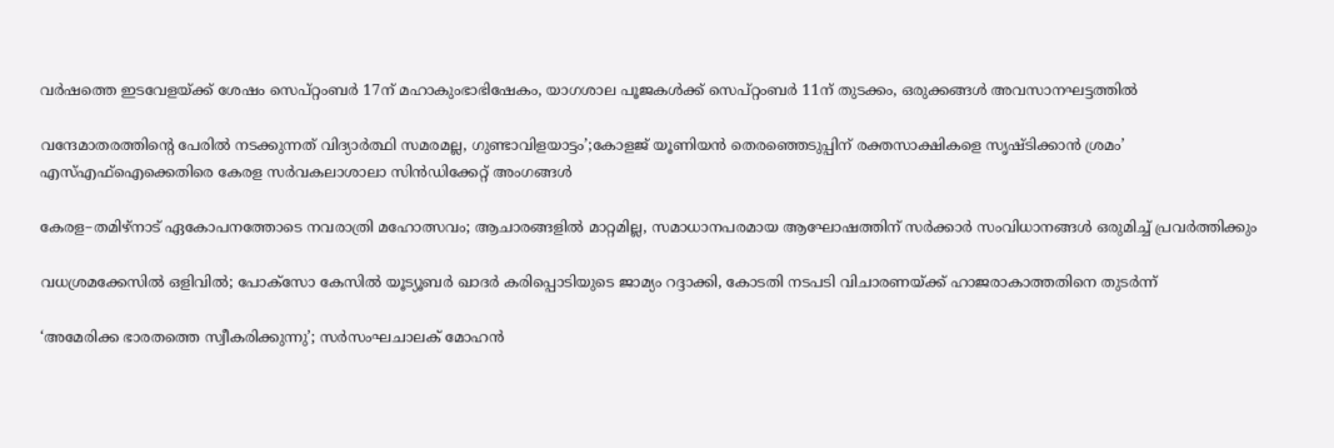വർഷത്തെ ഇടവേളയ്‌ക്ക് ശേഷം സെപ്റ്റംബർ 17ന് മഹാകുംഭാഭിഷേകം, യാഗശാല പൂജകൾക്ക് സെപ്റ്റംബർ 11ന് തുടക്കം, ഒരുക്കങ്ങൾ അവസാനഘട്ടത്തിൽ

വന്ദേമാതരത്തിന്റെ പേരിൽ നടക്കുന്നത് വിദ്യാർത്ഥി സമരമല്ല, ഗുണ്ടാവിളയാട്ടം’;കോളജ് യൂണിയൻ തെരഞ്ഞെടുപ്പിന് രക്തസാക്ഷികളെ സൃഷ്ടിക്കാൻ ശ്രമം’ എസ്‌എഫ്‌ഐക്കെതിരെ കേരള സർവകലാശാലാ സിൻഡിക്കേറ്റ് അംഗങ്ങൾ

കേരള–തമിഴ്നാട് ഏകോപനത്തോടെ നവരാത്രി മഹോത്സവം; ആചാരങ്ങളിൽ മാറ്റമില്ല, സമാധാനപരമായ ആഘോഷത്തിന് സർക്കാർ സംവിധാനങ്ങൾ ഒരുമിച്ച് പ്രവർത്തിക്കും

വധശ്രമക്കേസിൽ ഒളിവിൽ; പോക്‌സോ കേസിൽ യൂട്യൂബർ ഖാദർ കരിപ്പൊടിയുടെ ജാമ്യം റദ്ദാക്കി, കോടതി നടപടി വിചാരണയ്‌ക്ക് ഹാജരാകാത്തതിനെ തുടർന്ന്

‘അമേരിക്ക ഭാരതത്തെ സ്വീകരിക്കുന്നു’; സർസംഘചാലക് മോഹൻ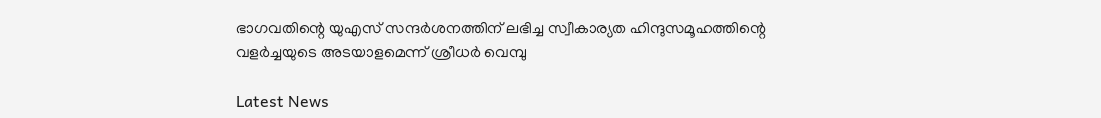ഭാഗവതിന്റെ യുഎസ് സന്ദർശനത്തിന് ലഭിച്ച സ്വീകാര്യത ഹിന്ദുസമൂഹത്തിന്റെ വളർച്ചയുടെ അടയാളമെന്ന് ശ്രീധർ വെമ്പു

Latest News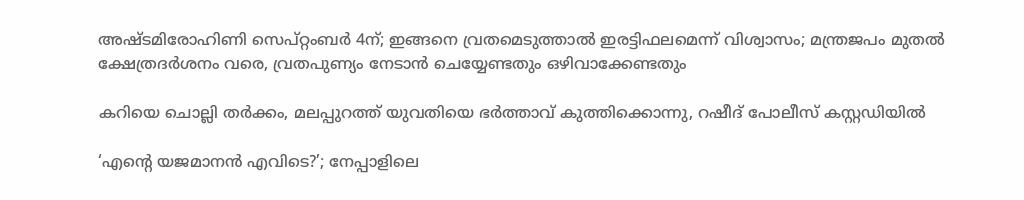അഷ്ടമിരോഹിണി സെപ്റ്റംബർ 4ന്; ഇങ്ങനെ വ്രതമെടുത്താൽ ഇരട്ടിഫലമെന്ന് വിശ്വാസം; മന്ത്രജപം മുതൽ ക്ഷേത്രദർശനം വരെ, വ്രതപുണ്യം നേടാൻ ചെയ്യേണ്ടതും ഒഴിവാക്കേണ്ടതും

കറിയെ ചൊല്ലി തർക്കം, മലപ്പുറത്ത് യുവതിയെ ഭർത്താവ് കുത്തിക്കൊന്നു, റഷീദ് പോലീസ് കസ്റ്റഡിയിൽ

‘എന്റെ യജമാനൻ എവിടെ?’; നേപ്പാളിലെ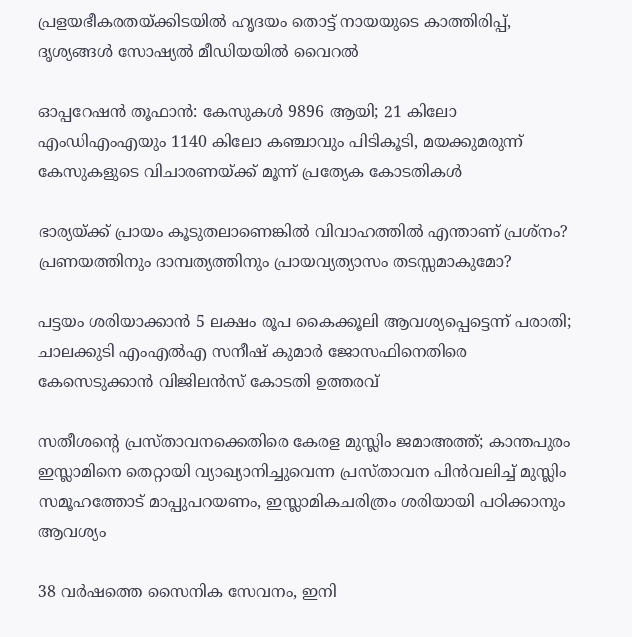പ്രളയഭീകരതയ്‌ക്കിടയിൽ ഹൃദയം തൊട്ട് നായയുടെ കാത്തിരിപ്പ്, ദൃശ്യങ്ങൾ സോഷ്യൽ മീഡിയയിൽ വൈറൽ

ഓപ്പറേഷൻ തൂഫാൻ: കേസുകൾ 9896 ആയി; 21 കിലോ എംഡിഎംഎയും 1140 കിലോ കഞ്ചാവും പിടികൂടി, മയക്കുമരുന്ന് കേസുകളുടെ വിചാരണയ്‌ക്ക് മൂന്ന് പ്രത്യേക കോടതികൾ

ഭാര്യയ്‌ക്ക് പ്രായം കൂടുതലാണെങ്കിൽ വിവാഹത്തിൽ എന്താണ് പ്രശ്നം? പ്രണയത്തിനും ദാമ്പത്യത്തിനും പ്രായവ്യത്യാസം തടസ്സമാകുമോ?

പട്ടയം ശരിയാക്കാൻ 5 ലക്ഷം രൂപ കൈക്കൂലി ആവശ്യപ്പെട്ടെന്ന് പരാതി; ചാലക്കുടി എംഎൽഎ സനീഷ് കുമാർ ജോസഫിനെതിരെ  കേസെടുക്കാൻ വിജിലൻസ് കോടതി ഉത്തരവ്

സതീശന്റെ പ്രസ്താവനക്കെതിരെ കേരള മുസ്ലിം ജമാഅത്ത്; കാന്തപുരം ഇസ്ലാമിനെ തെറ്റായി വ്യാഖ്യാനിച്ചുവെന്ന പ്രസ്താവന പിൻവലിച്ച് മുസ്ലിം സമൂഹത്തോട് മാപ്പുപറയണം, ഇസ്ലാമികചരിത്രം ശരിയായി പഠിക്കാനും ആവശ്യം

38 വർഷത്തെ സൈനിക സേവനം, ഇനി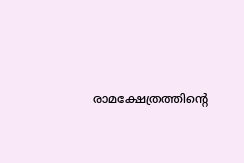രാമക്ഷേത്രത്തിന്റെ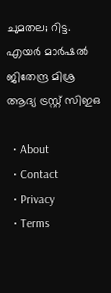ചുമതല; റിട്ട. എയർ മാർഷൽ ജിതേന്ദ്ര മിശ്ര ആദ്യ ട്രസ്റ്റ് സിഇഒ

  • About
  • Contact
  • Privacy
  • Terms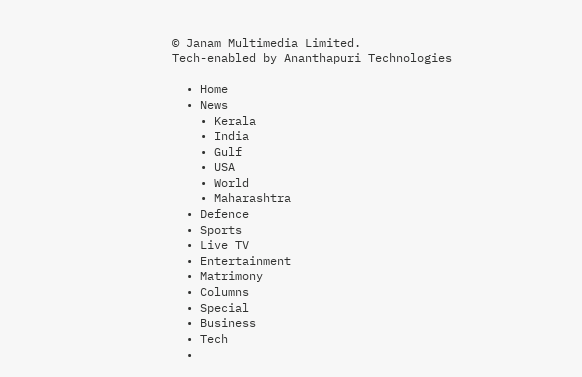© Janam Multimedia Limited.
Tech-enabled by Ananthapuri Technologies

  • Home
  • News
    • Kerala
    • India
    • Gulf
    • USA
    • World
    • Maharashtra
  • Defence
  • Sports
  • Live TV
  • Entertainment
  • Matrimony
  • Columns
  • Special
  • Business
  • Tech
  •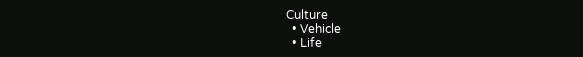Culture
  • Vehicle
  • Life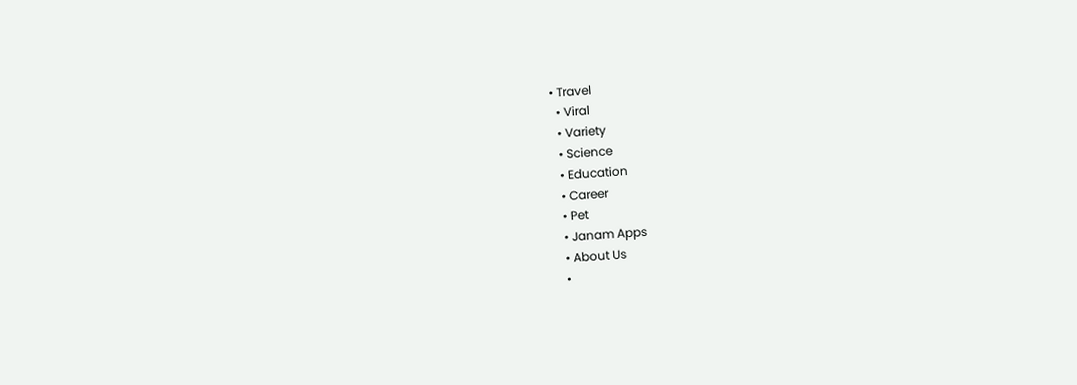• Travel
  • Viral
  • Variety
  • Science
  • Education
  • Career
  • Pet
  • Janam Apps
  • About Us
  •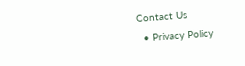Contact Us
  • Privacy Policy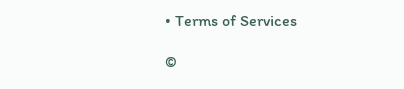• Terms of Services

©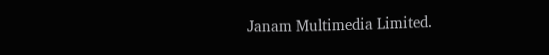Janam Multimedia Limited.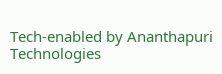Tech-enabled by Ananthapuri Technologies